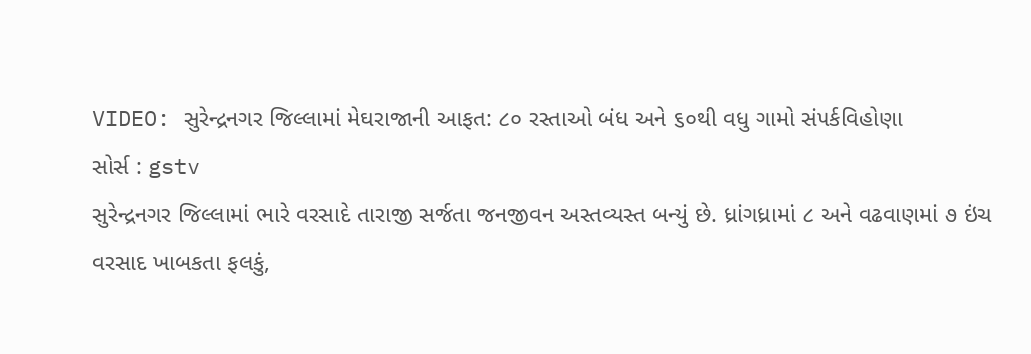VIDEO: સુરેન્દ્રનગર જિલ્લામાં મેઘરાજાની આફત: ૮૦ રસ્તાઓ બંધ અને ૬૦થી વધુ ગામો સંપર્કવિહોણા
સોર્સ : gstv
સુરેન્દ્રનગર જિલ્લામાં ભારે વરસાદે તારાજી સર્જતા જનજીવન અસ્તવ્યસ્ત બન્યું છે. ધ્રાંગધ્રામાં ૮ અને વઢવાણમાં ૭ ઇંચ વરસાદ ખાબકતા ફલકું,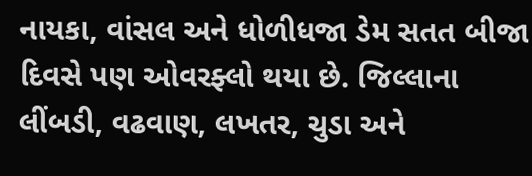નાયકા, વાંસલ અને ધોળીધજા ડેમ સતત બીજા દિવસે પણ ઓવરફ્લો થયા છે. જિલ્લાના લીંબડી, વઢવાણ, લખતર, ચુડા અને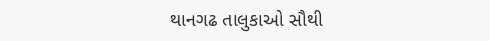થાનગઢ તાલુકાઓ સૌથી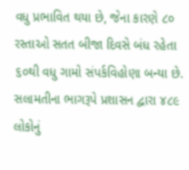વધુ પ્રભાવિત થયા છે, જેના કારણે ૮૦ રસ્તાઓ સતત બીજા દિવસે બંધ રહેતા ૬૦થી વધુ ગામો સંપર્કવિહોણા બન્યા છે. સલામતીના ભાગરૂપે પ્રશાસન દ્વારા ૪૮૯ લોકોનું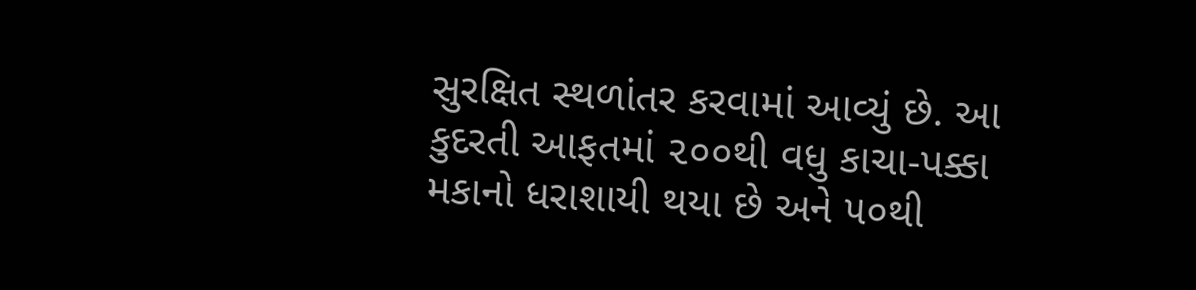સુરક્ષિત સ્થળાંતર કરવામાં આવ્યું છે. આ કુદરતી આફતમાં ૨૦૦થી વધુ કાચા-પક્કા મકાનો ધરાશાયી થયા છે અને ૫૦થી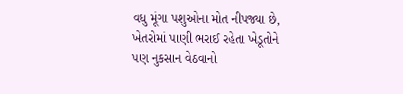વધુ મૂંગા પશુઓના મોત નીપજ્યા છે, ખેતરોમાં પાણી ભરાઈ રહેતા ખેડૂતોને પણ નુકસાન વેઠવાનો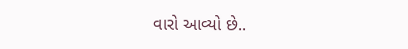વારો આવ્યો છે..